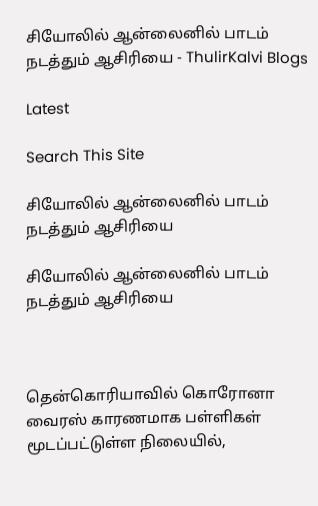சியோலில் ஆன்லைனில் பாடம் நடத்தும் ஆசிரியை - ThulirKalvi Blogs

Latest

Search This Site

சியோலில் ஆன்லைனில் பாடம் நடத்தும் ஆசிரியை

சியோலில் ஆன்லைனில் பாடம் நடத்தும் ஆசிரியை



தென்கொரியாவில் கொரோனா வைரஸ் காரணமாக பள்ளிகள் மூடப்பட்டுள்ள நிலையில்,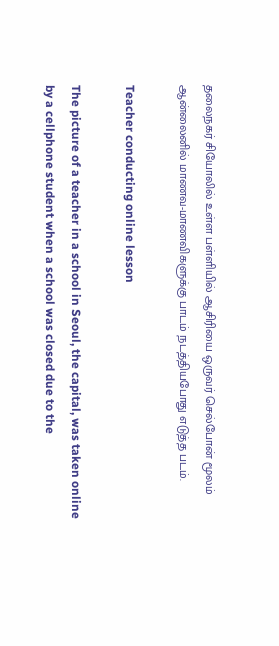தலைநகர் சியோலில் உள்ள பள்ளியில் ஆசிரியை ஒருவர் செல்போன் மூலம் ஆன்லைனில் மாணவ-மாணவிகளுக்கு பாடம் நடத்தியபோது எடுத்த படம்.

Teacher conducting online lesson

The picture of a teacher in a school in Seoul, the capital, was taken online by a cellphone student when a school was closed due to the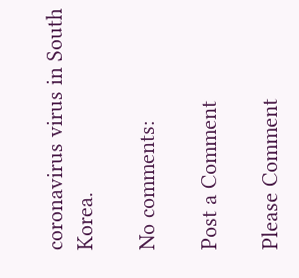coronavirus virus in South Korea.

No comments:

Post a Comment

Please Comment